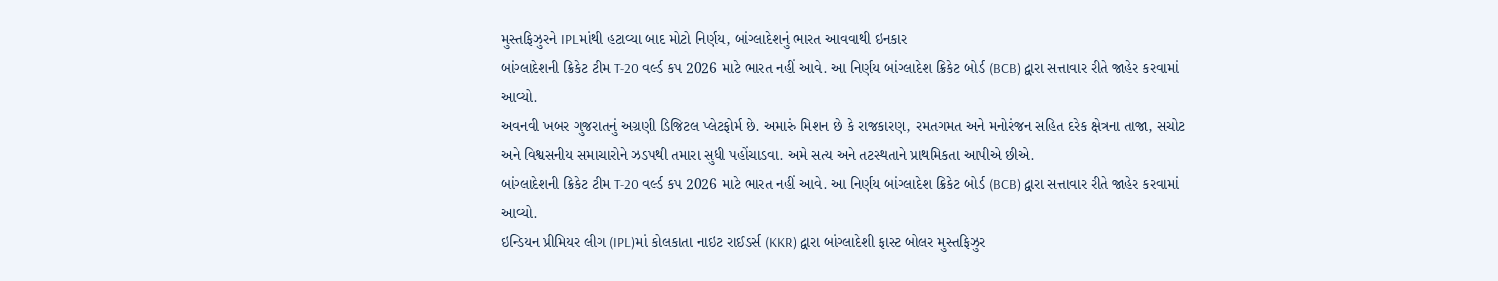મુસ્તફિઝુરને IPLમાંથી હટાવ્યા બાદ મોટો નિર્ણય, બાંગ્લાદેશનું ભારત આવવાથી ઇનકાર
બાંગ્લાદેશની ક્રિકેટ ટીમ T-20 વર્લ્ડ કપ 2026 માટે ભારત નહીં આવે. આ નિર્ણય બાંગ્લાદેશ ક્રિકેટ બોર્ડ (BCB) દ્વારા સત્તાવાર રીતે જાહેર કરવામાં આવ્યો.
અવનવી ખબર ગુજરાતનું અગ્રણી ડિજિટલ પ્લેટફોર્મ છે. અમારું મિશન છે કે રાજકારણ, રમતગમત અને મનોરંજન સહિત દરેક ક્ષેત્રના તાજા, સચોટ અને વિશ્વસનીય સમાચારોને ઝડપથી તમારા સુધી પહોંચાડવા. અમે સત્ય અને તટસ્થતાને પ્રાથમિકતા આપીએ છીએ.
બાંગ્લાદેશની ક્રિકેટ ટીમ T-20 વર્લ્ડ કપ 2026 માટે ભારત નહીં આવે. આ નિર્ણય બાંગ્લાદેશ ક્રિકેટ બોર્ડ (BCB) દ્વારા સત્તાવાર રીતે જાહેર કરવામાં આવ્યો.
ઇન્ડિયન પ્રીમિયર લીગ (IPL)માં કોલકાતા નાઇટ રાઈડર્સ (KKR) દ્વારા બાંગ્લાદેશી ફાસ્ટ બોલર મુસ્તફિઝુર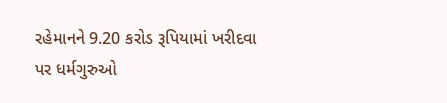રહેમાનને 9.20 કરોડ રૂપિયામાં ખરીદવા પર ધર્મગુરુઓ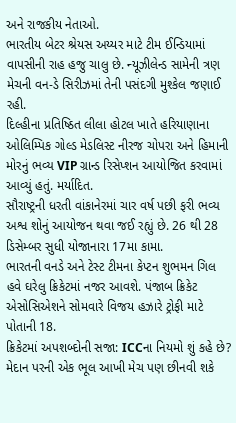અને રાજકીય નેતાઓ.
ભારતીય બેટર શ્રેયસ અય્યર માટે ટીમ ઈન્ડિયામાં વાપસીની રાહ હજુ ચાલુ છે. ન્યૂઝીલેન્ડ સામેની ત્રણ મેચની વન-ડે સિરીઝમાં તેની પસંદગી મુશ્કેલ જણાઈ રહી.
દિલ્હીના પ્રતિષ્ઠિત લીલા હોટલ ખાતે હરિયાણાના ઓલિમ્પિક ગોલ્ડ મેડલિસ્ટ નીરજ ચોપરા અને હિમાની મોરનું ભવ્ય VIP ગ્રાન્ડ રિસેપ્શન આયોજિત કરવામાં આવ્યું હતું. મર્યાદિત.
સૌરાષ્ટ્રની ધરતી વાંકાનેરમાં ચાર વર્ષ પછી ફરી ભવ્ય અશ્વ શોનું આયોજન થવા જઈ રહ્યું છે. 26 થી 28 ડિસેમ્બર સુધી યોજાનારા 17મા કામા.
ભારતની વનડે અને ટેસ્ટ ટીમના કેપ્ટન શુભમન ગિલ હવે ઘરેલુ ક્રિકેટમાં નજર આવશે. પંજાબ ક્રિકેટ એસોસિએશને સોમવારે વિજય હઝારે ટ્રોફી માટે પોતાની 18.
ક્રિકેટમાં અપશબ્દોની સજા: ICCના નિયમો શું કહે છે? મેદાન પરની એક ભૂલ આખી મેચ પણ છીનવી શકે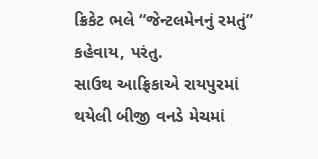ક્રિકેટ ભલે “જેન્ટલમેનનું રમતું” કહેવાય, પરંતુ.
સાઉથ આફ્રિકાએ રાયપુરમાં થયેલી બીજી વનડે મેચમાં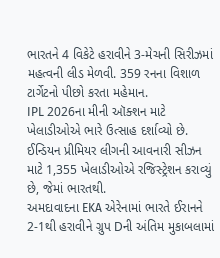ભારતને 4 વિકેટે હરાવીને 3-મેચની સિરીઝમાં મહત્વની લીડ મેળવી. 359 રનના વિશાળ ટાર્ગેટનો પીછો કરતા મહેમાન.
IPL 2026ના મીની ઑક્શન માટે ખેલાડીઓએ ભારે ઉત્સાહ દર્શાવ્યો છે. ઈન્ડિયન પ્રીમિયર લીગની આવનારી સીઝન માટે 1,355 ખેલાડીઓએ રજિસ્ટ્રેશન કરાવ્યું છે, જેમાં ભારતથી.
અમદાવાદના EKA એરેનામાં ભારતે ઈરાનને 2-1થી હરાવીને ગ્રુપ Dની અંતિમ મુકાબલામાં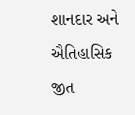શાનદાર અને ઐતિહાસિક જીત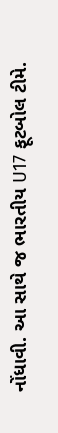નોંધાવી. આ સાથે જ ભારતીય U17 ફૂટબોલ ટીમે.